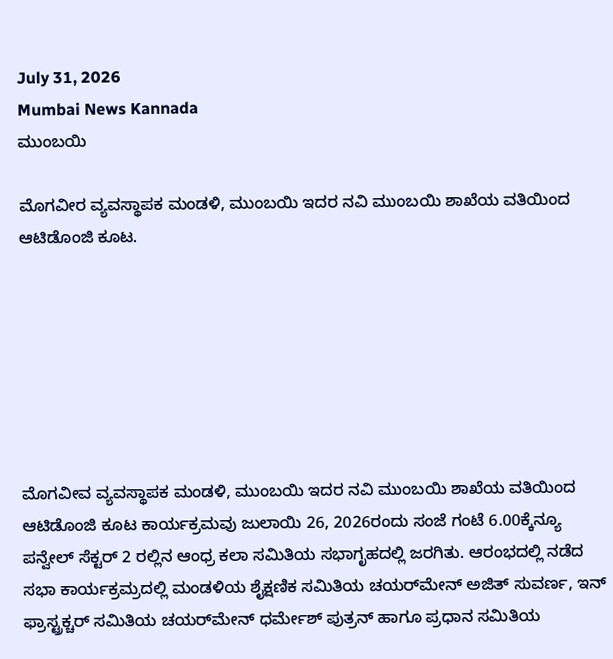July 31, 2026
Mumbai News Kannada
ಮುಂಬಯಿ

ಮೊಗವೀರ ವ್ಯವಸ್ಥಾಪಕ ಮಂಡಳಿ, ಮುಂಬಯಿ ಇದರ ನವಿ ಮುಂಬಯಿ ಶಾಖೆಯ ವತಿಯಿಂದ ಆಟಿಡೊಂಜಿ ಕೂಟ.







ಮೊಗವೀವ ವ್ಯವಸ್ಥಾಪಕ ಮಂಡಳಿ, ಮುಂಬಯಿ ಇದರ ನವಿ ಮುಂಬಯಿ ಶಾಖೆಯ ವತಿಯಿಂದ ಆಟಿಡೊಂಜಿ ಕೂಟ ಕಾರ್ಯಕ್ರಮವು ಜುಲಾಯಿ 26, 2026ರಂದು ಸಂಜೆ ಗಂಟೆ 6.00ಕ್ಕೆನ್ಯೂ ಪನ್ವೇಲ್‌ ಸೆಕ್ಟರ್‌ 2 ರಲ್ಲಿನ ಆಂಧ್ರ ಕಲಾ ಸಮಿತಿಯ ಸಭಾಗೃಹದಲ್ಲಿ ಜರಗಿತು. ಆರಂಭದಲ್ಲಿ ನಡೆದ ಸಭಾ ಕಾರ್ಯಕ್ರಮ್ರದಲ್ಲಿ ಮಂಡಳಿಯ ಶೈಕ್ಷಣಿಕ ಸಮಿತಿಯ ಚಯರ್‌ಮೇನ್‌ ಅಜಿತ್‌ ಸುವರ್ಣ, ಇನ್‌ ಫ್ರಾಸ್ಟ್ರಕ್ಚರ್‌ ಸಮಿತಿಯ ಚಯರ್‌ಮೇನ್‌ ಧರ್ಮೇಶ್‌ ಪುತ್ರನ್‌ ಹಾಗೂ ಪ್ರಧಾನ ಸಮಿತಿಯ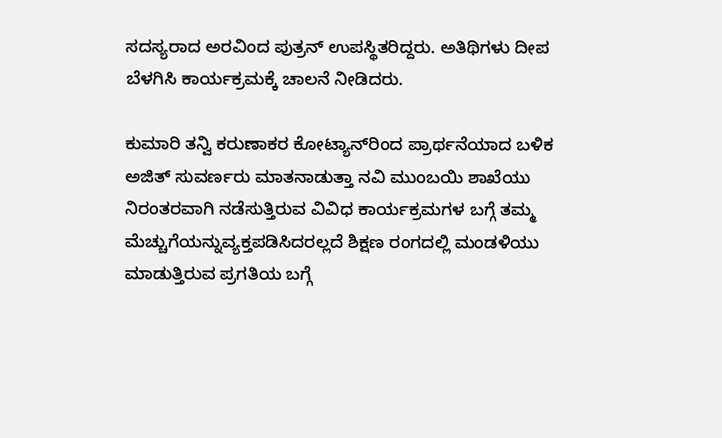ಸದಸ್ಯರಾದ ಅರವಿಂದ ಪುತ್ರನ್‌ ಉಪಸ್ಥಿತರಿದ್ದರು. ಅತಿಥಿಗಳು ದೀಪ ಬೆಳಗಿಸಿ ಕಾರ್ಯಕ್ರಮಕ್ಕೆ ಚಾಲನೆ ನೀಡಿದರು.

ಕುಮಾರಿ ತನ್ವಿ ಕರುಣಾಕರ ಕೋಟ್ಯಾನ್‌ರಿಂದ ಪ್ರಾರ್ಥನೆಯಾದ ಬಳಿಕ ಅಜಿತ್‌ ಸುವರ್ಣರು ಮಾತನಾಡುತ್ತಾ ನವಿ ಮುಂಬಯಿ ಶಾಖೆಯು ನಿರಂತರವಾಗಿ ನಡೆಸುತ್ತಿರುವ ವಿವಿಧ ಕಾರ್ಯಕ್ರಮಗಳ ಬಗ್ಗೆ ತಮ್ಮ ಮೆಚ್ಚುಗೆಯನ್ನುವ್ಯಕ್ತಪಡಿಸಿದರಲ್ಲದೆ ಶಿಕ್ಷಣ ರಂಗದಲ್ಲಿ ಮಂಡಳಿಯು ಮಾಡುತ್ತಿರುವ ಪ್ರಗತಿಯ ಬಗ್ಗೆ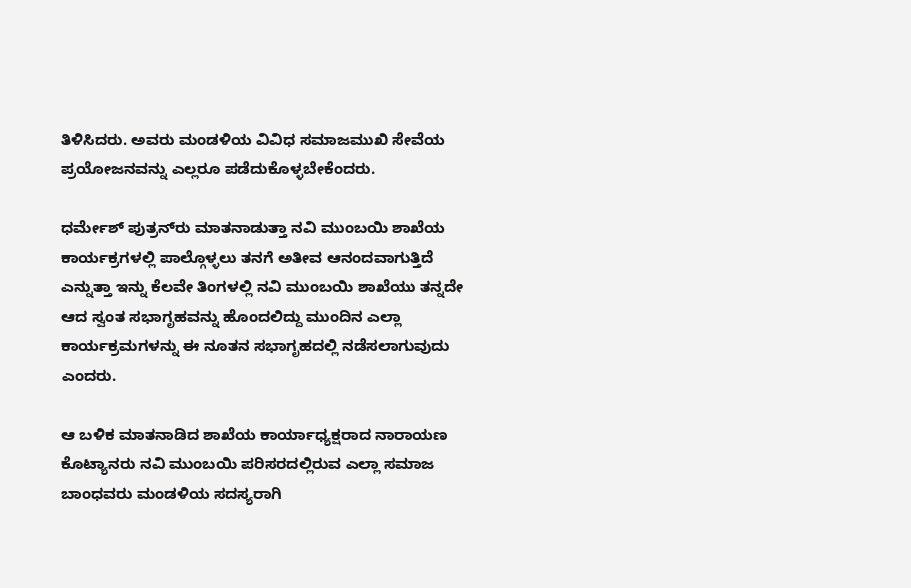ತಿಳಿಸಿದರು. ಅವರು ಮಂಡಳಿಯ ವಿವಿಧ ಸಮಾಜಮುಖಿ ಸೇವೆಯ ಪ್ರಯೋಜನವನ್ನು ಎಲ್ಲರೂ ಪಡೆದುಕೊಳ್ಳಬೇಕೆಂದರು.

ಧರ್ಮೇಶ್‌ ಪುತ್ರನ್‌ರು ಮಾತನಾಡುತ್ತಾ ನವಿ ಮುಂಬಯಿ ಶಾಖೆಯ ಕಾರ್ಯಕ್ರಗಳಲ್ಲಿ ಪಾಲ್ಗೊಳ್ಳಲು ತನಗೆ ಅತೀವ ಆನಂದವಾಗುತ್ತಿದೆ ಎನ್ನುತ್ತಾ ಇನ್ನು ಕೆಲವೇ ತಿಂಗಳಲ್ಲಿ ನವಿ ಮುಂಬಯಿ ಶಾಖೆಯು ತನ್ನದೇ ಆದ ಸ್ವಂತ ಸಭಾಗೃಹವನ್ನು ಹೊಂದಲಿದ್ದು ಮುಂದಿನ ಎಲ್ಲಾ ಕಾರ್ಯಕ್ರಮಗಳನ್ನು ಈ ನೂತನ ಸಭಾಗೃಹದಲ್ಲಿ ನಡೆಸಲಾಗುವುದು ಎಂದರು.

ಆ ಬಳಿಕ ಮಾತನಾಡಿದ ಶಾಖೆಯ ಕಾರ್ಯಾಧ್ಯಕ್ಷರಾದ ನಾರಾಯಣ ಕೊಟ್ಯಾನರು ನವಿ ಮುಂಬಯಿ ಪರಿಸರದಲ್ಲಿರುವ ಎಲ್ಲಾ ಸಮಾಜ ಬಾಂಧವರು ಮಂಡಳಿಯ ಸದಸ್ಯರಾಗಿ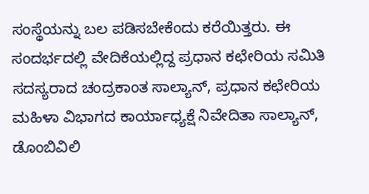ಸಂಸ್ಥೆಯನ್ನು ಬಲ ಪಡಿಸಬೇಕೆಂದು ಕರೆಯಿತ್ತರು. ಈ ಸಂದರ್ಭದಲ್ಲಿ ವೇದಿಕೆಯಲ್ಲಿದ್ದ ಪ್ರಧಾನ ಕಛೇರಿಯ ಸಮಿತಿ ಸದಸ್ಯರಾದ ಚಂದ್ರಕಾಂತ ಸಾಲ್ಯಾನ್‌, ಪ್ರಧಾನ ಕಛೇರಿಯ ಮಹಿಳಾ ವಿಭಾಗದ ಕಾರ್ಯಾಧ್ಯಕ್ಷೆ ನಿವೇದಿತಾ ಸಾಲ್ಯಾನ್‌, ಡೊಂಬಿವಿಲಿ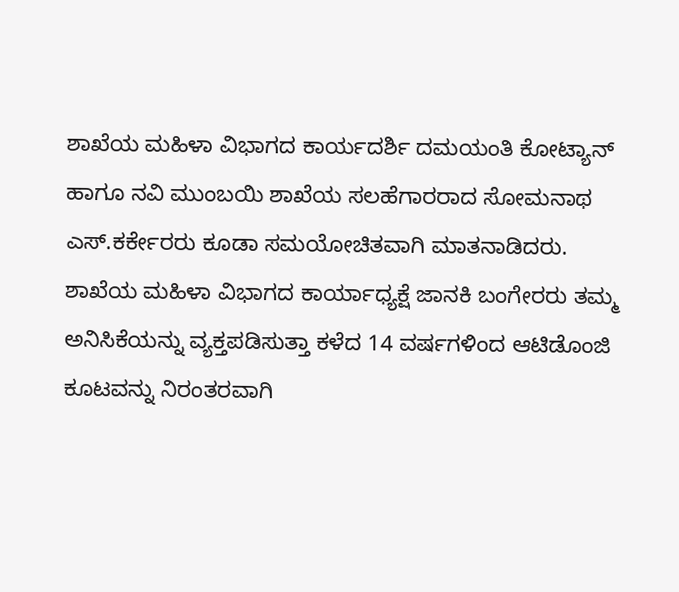ಶಾಖೆಯ ಮಹಿಳಾ ವಿಭಾಗದ ಕಾರ್ಯದರ್ಶಿ ದಮಯಂತಿ ಕೋಟ್ಯಾನ್‌ ಹಾಗೂ ನವಿ ಮುಂಬಯಿ ಶಾಖೆಯ ಸಲಹೆಗಾರರಾದ ಸೋಮನಾಥ ಎಸ್‌.ಕರ್ಕೇರರು ಕೂಡಾ ಸಮಯೋಚಿತವಾಗಿ ಮಾತನಾಡಿದರು. ಶಾಖೆಯ ಮಹಿಳಾ ವಿಭಾಗದ ಕಾರ್ಯಾಧ್ಯಕ್ಷೆ ಜಾನಕಿ ಬಂಗೇರರು ತಮ್ಮ ಅನಿಸಿಕೆಯನ್ನು ವ್ಯಕ್ತಪಡಿಸುತ್ತಾ ಕಳೆದ 14 ವರ್ಷಗಳಿಂದ ಆಟಿಡೊಂಜಿ ಕೂಟವನ್ನು ನಿರಂತರವಾಗಿ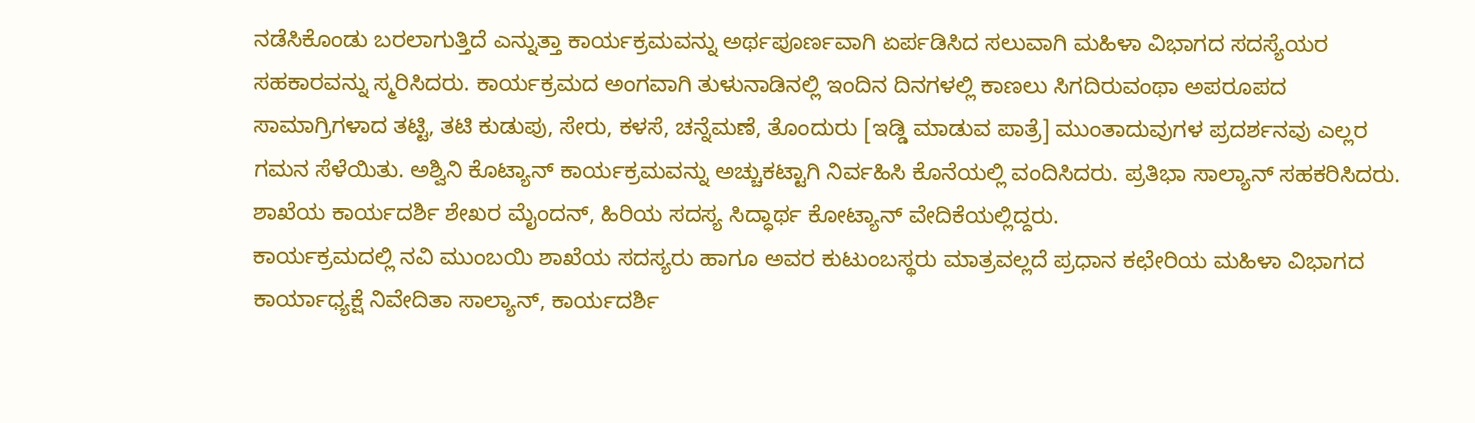ನಡೆಸಿಕೊಂಡು ಬರಲಾಗುತ್ತಿದೆ ಎನ್ನುತ್ತಾ ಕಾರ್ಯಕ್ರಮವನ್ನು ಅರ್ಥಪೂರ್ಣವಾಗಿ ಏರ್ಪಡಿಸಿದ ಸಲುವಾಗಿ ಮಹಿಳಾ ವಿಭಾಗದ ಸದಸ್ಯೆಯರ ಸಹಕಾರವನ್ನು ಸ್ಮರಿಸಿದರು. ಕಾರ್ಯಕ್ರಮದ ಅಂಗವಾಗಿ ತುಳುನಾಡಿನಲ್ಲಿ ಇಂದಿನ ದಿನಗಳಲ್ಲಿ ಕಾಣಲು ಸಿಗದಿರುವಂಥಾ ಅಪರೂಪದ ಸಾಮಾಗ್ರಿಗಳಾದ ತಟ್ಟಿ, ತಟಿ ಕುಡುಪು, ಸೇರು, ಕಳಸೆ, ಚನ್ನೆಮಣೆ, ತೊಂದುರು [ಇಡ್ಡಿ ಮಾಡುವ ಪಾತ್ರೆ] ಮುಂತಾದುವುಗಳ ಪ್ರದರ್ಶನವು ಎಲ್ಲರ ಗಮನ ಸೆಳೆಯಿತು. ಅಶ್ವಿನಿ ಕೊಟ್ಯಾನ್‌ ಕಾರ್ಯಕ್ರಮವನ್ನು ಅಚ್ಚುಕಟ್ಟಾಗಿ ನಿರ್ವಹಿಸಿ ಕೊನೆಯಲ್ಲಿ ವಂದಿಸಿದರು. ಪ್ರತಿಭಾ ಸಾಲ್ಯಾನ್‌ ಸಹಕರಿಸಿದರು. ಶಾಖೆಯ ಕಾರ್ಯದರ್ಶಿ ಶೇಖರ ಮೈಂದನ್, ಹಿರಿಯ ಸದಸ್ಯ ಸಿದ್ಧಾರ್ಥ ಕೋಟ್ಯಾನ್‌ ವೇದಿಕೆಯಲ್ಲಿದ್ದರು.
ಕಾರ್ಯಕ್ರಮದಲ್ಲಿ ನವಿ ಮುಂಬಯಿ ಶಾಖೆಯ ಸದಸ್ಯರು ಹಾಗೂ ಅವರ ಕುಟುಂಬಸ್ಥರು ಮಾತ್ರವಲ್ಲದೆ ಪ್ರಧಾನ ಕಛೇರಿಯ ಮಹಿಳಾ ವಿಭಾಗದ ಕಾರ್ಯಾಧ್ಯಕ್ಷೆ ನಿವೇದಿತಾ ಸಾಲ್ಯಾನ್‌, ಕಾರ್ಯದರ್ಶಿ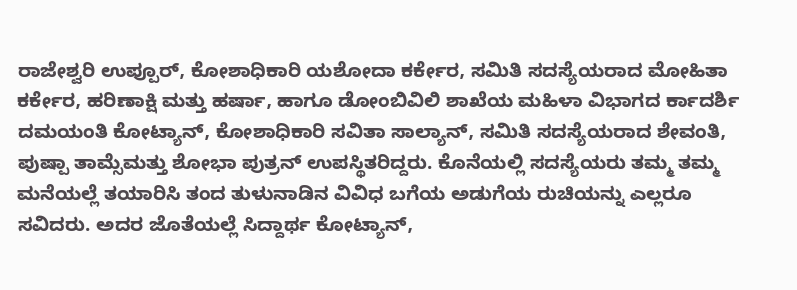ರಾಜೇಶ್ವರಿ ಉಪ್ಪೂರ್‌, ಕೋಶಾಧಿಕಾರಿ ಯಶೋದಾ ಕರ್ಕೇರ, ಸಮಿತಿ ಸದಸ್ಯೆಯರಾದ ಮೋಹಿತಾ ಕರ್ಕೇರ, ಹರಿಣಾಕ್ಷಿ ಮತ್ತು ಹರ್ಷಾ, ಹಾಗೂ ಡೋಂಬಿವಿಲಿ ಶಾಖೆಯ ಮಹಿಳಾ ವಿಭಾಗದ ರ್ಕಾದರ್ಶಿ ದಮಯಂತಿ ಕೋಟ್ಯಾನ್‌, ಕೋಶಾಧಿಕಾರಿ ಸವಿತಾ ಸಾಲ್ಯಾನ್‌, ಸಮಿತಿ ಸದಸ್ಯೆಯರಾದ ಶೇವಂತಿ, ಪುಷ್ಪಾ ತಾಮ್ಸೆಮತ್ತು ಶೋಭಾ ಪುತ್ರನ್‌ ಉಪಸ್ಥಿತರಿದ್ದರು. ಕೊನೆಯಲ್ಲಿ ಸದಸ್ಯೆಯರು ತಮ್ಮ ತಮ್ಮ ಮನೆಯಲ್ಲೆ ತಯಾರಿಸಿ ತಂದ ತುಳುನಾಡಿನ ವಿವಿಧ ಬಗೆಯ ಅಡುಗೆಯ ರುಚಿಯನ್ನು ಎಲ್ಲರೂ ಸವಿದರು. ಅದರ ಜೊತೆಯಲ್ಲೆ ಸಿದ್ದಾರ್ಥ ಕೋಟ್ಯಾನ್‌,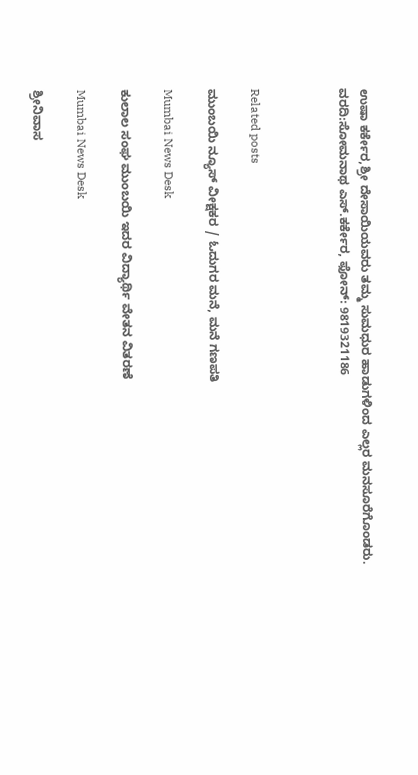ಉಷಾ ಕರ್ಕೇರ,ಶ್ರೀ ದೇಸಾಯಿಯವರು ತಮ್ಮ ಸುಮಧುರ ಹಾಡುಗಳಿಂದ ಎಲ್ಲರ ಮನಸೂರೆಗೊಂಡರು.
ವರದಿ:ಸೋಮನಾಥ ಎಸ್‌.ಕರ್ಕೇರ, ಫೋನ್‌: 9819321186



Related posts

ಮುಂಬಯಿ ನ್ಯೂಸ್ ವೀಕ್ಷಕರ / ಓದುಗರ ಮನೆ, ಮನೆ ಗಣಪತಿ

Mumbai News Desk

ಕುಲಾಲ ಸಂಘ ಮುಂಬಯಿ ಇದರ ವಿದ್ಯಾರ್ಥಿ ವೇತನ ವಿತರಣೆ

Mumbai News Desk

ಶ್ರೀನಿವಾಸ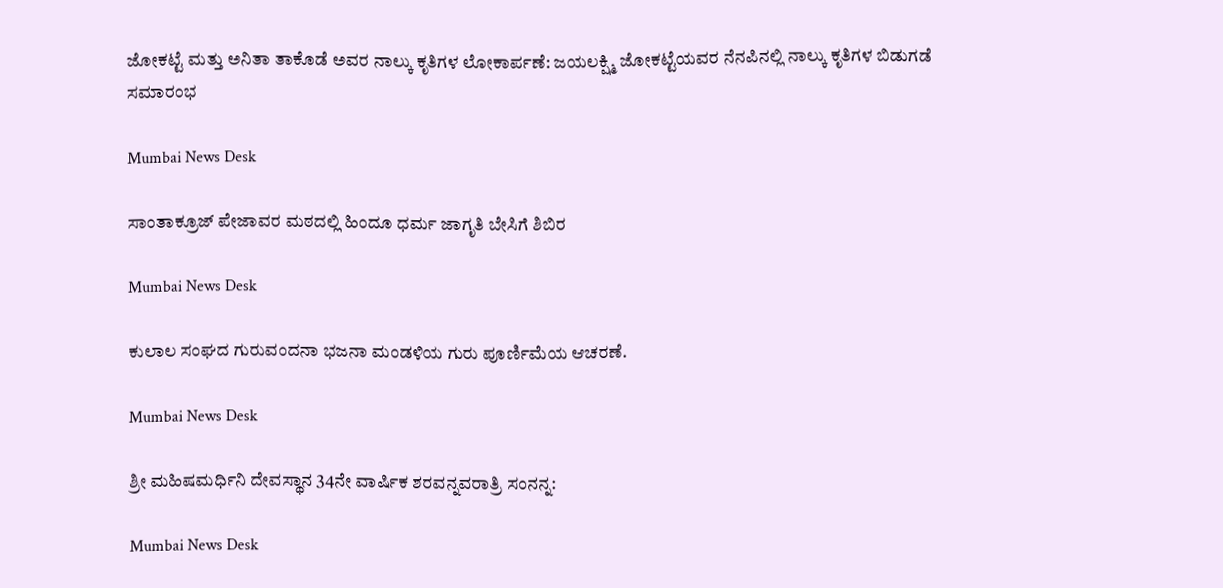ಜೋಕಟ್ಟೆ ಮತ್ತು ಅನಿತಾ ತಾಕೊಡೆ ಅವರ ನಾಲ್ಕು ಕೃತಿಗಳ ಲೋಕಾರ್ಪಣೆ: ಜಯಲಕ್ಷ್ಮಿ ಜೋಕಟ್ಟೆಯವರ ನೆನಪಿನಲ್ಲಿ ನಾಲ್ಕು ಕೃತಿಗಳ ಬಿಡುಗಡೆ ಸಮಾರಂಭ

Mumbai News Desk

ಸಾಂತಾಕ್ರೂಜ್ ಪೇಜಾವರ ಮಠದಲ್ಲಿ ಹಿಂದೂ ಧರ್ಮ ಜಾಗೃತಿ ಬೇಸಿಗೆ ಶಿಬಿರ

Mumbai News Desk

ಕುಲಾಲ ಸಂಘದ ಗುರುವಂದನಾ ಭಜನಾ ಮಂಡಳಿಯ ಗುರು ಪೂರ್ಣಿಮೆಯ ಆಚರಣೆ.

Mumbai News Desk

ಶ್ರೀ ಮಹಿಷಮರ್ಧಿನಿ ದೇವಸ್ಥಾನ 34ನೇ ವಾರ್ಷಿಕ ಶರವನ್ನವರಾತ್ರಿ ಸಂನನ್ನ:

Mumbai News Desk